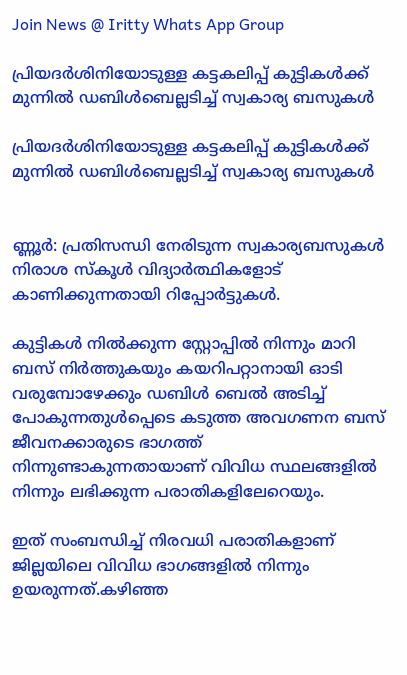Join News @ Iritty Whats App Group

പ്രിയദര്‍ശിനിയോടുള്ള കട്ടകലിപ്പ് കുട്ടികള്‍ക്ക് മുന്നില്‍ ഡബിള്‍ബെല്ലടിച്ച്‌ സ്വകാര്യ ബസുകള്‍

പ്രിയദര്‍ശിനിയോടുള്ള കട്ടകലിപ്പ് കുട്ടികള്‍ക്ക് മുന്നില്‍ ഡബിള്‍ബെല്ലടിച്ച്‌ സ്വകാര്യ ബസുകള്‍


ണ്ണൂർ: പ്രതിസന്ധി നേരിടുന്ന സ്വകാര്യബസുകള്‍ നിരാശ സ്കൂള്‍ വിദ്യാർത്ഥികളോട് കാണിക്കുന്നതായി റിപ്പോർട്ടുകള്‍.

കുട്ടികള്‍ നില്‍ക്കുന്ന സ്റ്റോപ്പില്‍ നിന്നും മാറി ബസ് നിർത്തുകയും കയറിപറ്റാനായി ഓടി വരുമ്പോഴേക്കും ഡബിള്‍ ബെല്‍ അടിച്ച്‌ പോകുന്നതുള്‍പ്പെടെ കടുത്ത അവഗണന ബസ് ജീവനക്കാരുടെ ഭാഗത്ത് നിന്നുണ്ടാകുന്നതായാണ് വിവിധ സ്ഥലങ്ങളില്‍ നിന്നും ലഭിക്കുന്ന പരാതികളിലേറെയും.

ഇത് സംബന്ധിച്ച്‌ നിരവധി പരാതികളാണ് ജില്ലയിലെ വിവിധ ഭാഗങ്ങളില്‍ നിന്നും ഉയരുന്നത്.കഴിഞ്ഞ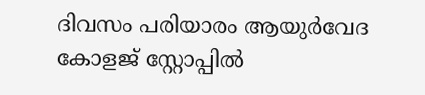ദിവസം പരിയാരം ആയുർവേദ കോളജ് സ്റ്റോപ്പില്‍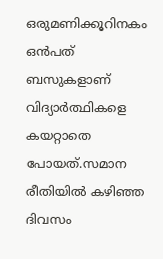ഒരുമണിക്കൂറിനകം ഒൻപത് ബസുകളാണ് വിദ്യാർത്ഥികളെ കയറ്റാതെ പോയത്.സമാന രീതിയില്‍ കഴിഞ്ഞ ദിവസം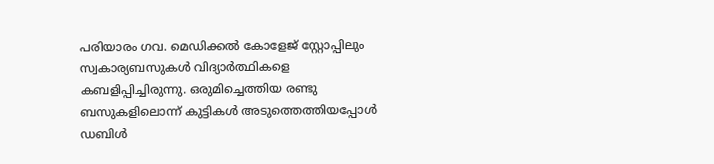പരിയാരം ഗവ. മെഡിക്കല്‍ കോളേജ് സ്റ്റോപ്പിലും സ്വകാര്യബസുകള്‍ വിദ്യാർത്ഥികളെ കബളിപ്പിച്ചിരുന്നു. ഒരുമിച്ചെത്തിയ രണ്ടു ബസുകളിലൊന്ന് കുട്ടികള്‍ അടുത്തെത്തിയപ്പോള്‍ ഡബിള്‍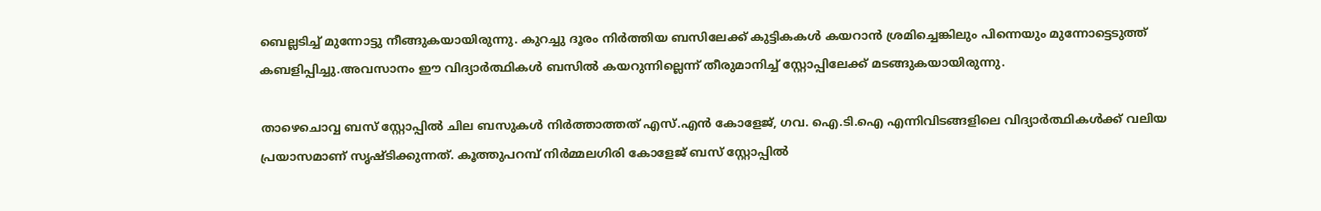ബെല്ലടിച്ച്‌ മുന്നോട്ടു നീങ്ങുകയായിരുന്നു. കുറച്ചു ദൂരം നിർത്തിയ ബസിലേക്ക് കുട്ടികകള്‍ കയറാൻ ശ്രമിച്ചെങ്കിലും പിന്നെയും മുന്നോട്ടെടുത്ത് കബളിപ്പിച്ചു.അവസാനം ഈ വിദ്യാർത്ഥികള്‍ ബസില്‍ കയറുന്നില്ലെന്ന് തീരുമാനിച്ച്‌ സ്റ്റോപ്പിലേക്ക് മടങ്ങുകയായിരുന്നു.

താഴെചൊവ്വ ബസ് സ്റ്റോപ്പില്‍ ചില ബസുകള്‍ നിർത്താത്തത് എസ്.എൻ കോളേജ്, ഗവ. ഐ.ടി.ഐ എന്നിവിടങ്ങളിലെ വിദ്യാർത്ഥികള്‍ക്ക് വലിയ പ്രയാസമാണ് സൃഷ്ടിക്കുന്നത്. കൂത്തുപറമ്പ് നിർമ്മലഗിരി കോളേജ് ബസ് സ്റ്റോപ്പില്‍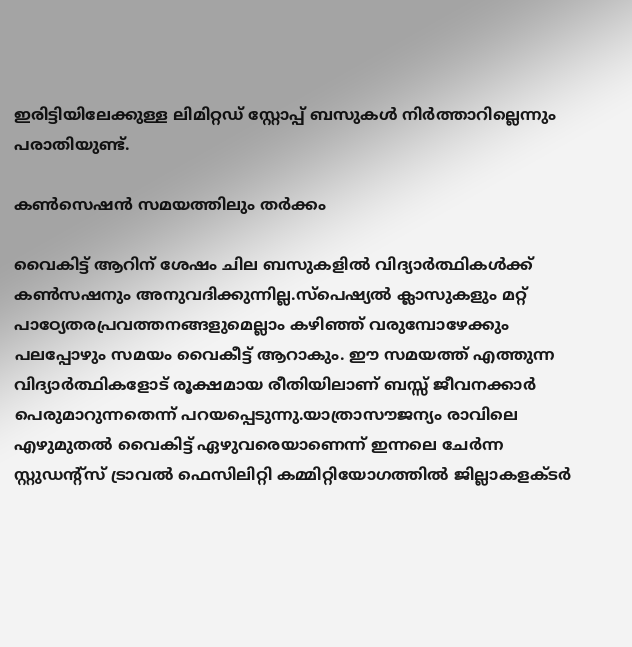ഇരിട്ടിയിലേക്കുള്ള ലിമിറ്റഡ് സ്റ്റോപ്പ് ബസുകള്‍ നിർത്താറില്ലെന്നും പരാതിയുണ്ട്.

കണ്‍സെഷൻ സമയത്തിലും തർക്കം

വൈകിട്ട് ആറിന് ശേഷം ചില ബസുകളില്‍ വിദ്യാർത്ഥികള്‍ക്ക് കണ്‍സഷനും അനുവദിക്കുന്നില്ല.സ്പെഷ്യല്‍ ക്ലാസുകളും മറ്റ് പാഠ്യേതരപ്രവത്തനങ്ങളുമെല്ലാം കഴിഞ്ഞ് വരുമ്പോഴേക്കും പലപ്പോഴും സമയം വൈകീട്ട് ആറാകും. ഈ സമയത്ത് എത്തുന്ന വിദ്യാർത്ഥികളോട് രൂക്ഷമായ രീതിയിലാണ് ബസ്സ് ജീവനക്കാർ പെരുമാറുന്നതെന്ന് പറയപ്പെടുന്നു.യാത്രാസൗജന്യം രാവിലെ എഴുമുതല്‍ വൈകിട്ട് ഏഴുവരെയാണെന്ന് ഇന്നലെ ചേർന്ന സ്റ്റുഡന്റ്സ് ട്രാവല്‍ ഫെസിലിറ്റി കമ്മിറ്റിയോഗത്തില്‍ ജില്ലാകളക്ടർ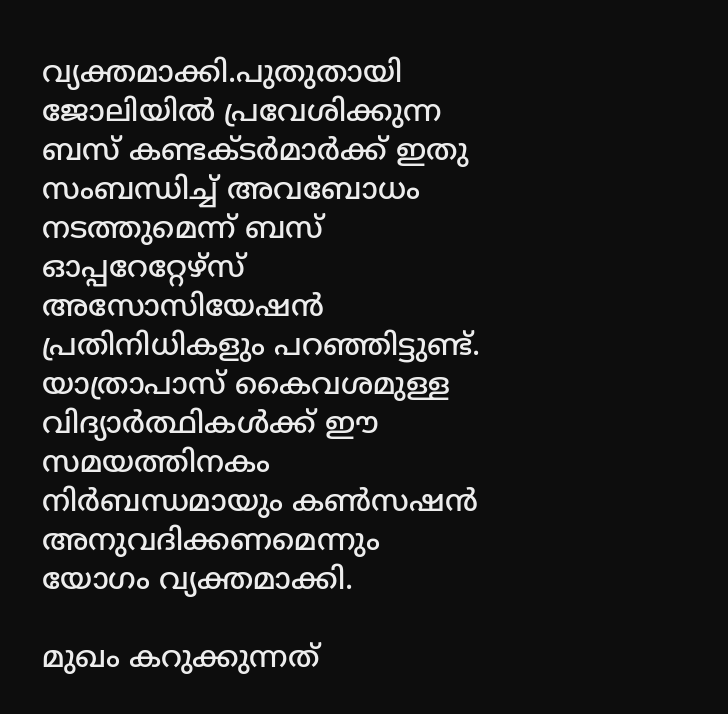വ്യക്തമാക്കി.പുതുതായി ജോലിയില്‍ പ്രവേശിക്കുന്ന ബസ് കണ്ടക്ടർമാർക്ക് ഇതു സംബന്ധിച്ച്‌ അവബോധം നടത്തുമെന്ന് ബസ് ഓപ്പറേറ്റേഴ്‌സ് അസോസിയേഷൻ പ്രതിനിധികളും പറഞ്ഞിട്ടുണ്ട്. യാത്രാപാസ് കൈവശമുള്ള വിദ്യാർത്ഥികള്‍ക്ക് ഈ സമയത്തിനകം നിർബന്ധമായും കണ്‍സഷൻ അനുവദിക്കണമെന്നും യോഗം വ്യക്തമാക്കി.

മുഖം കറുക്കുന്നത്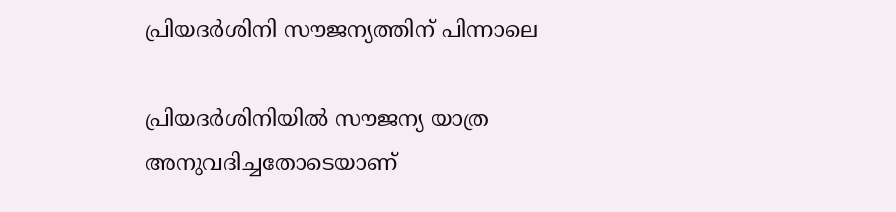പ്രിയദർശിനി സൗജന്യത്തിന് പിന്നാലെ

പ്രിയദർശിനിയില്‍ സൗജന്യ യാത്ര അനുവദിച്ചതോടെയാണ്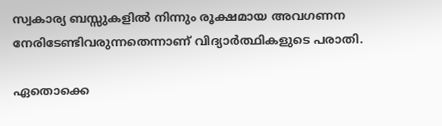സ്വകാര്യ ബസ്സുകളില്‍ നിന്നും രൂക്ഷമായ അവഗണന നേരിടേണ്ടിവരുന്നതെന്നാണ് വിദ്യാർത്ഥികളുടെ പരാതി.

ഏതൊക്കെ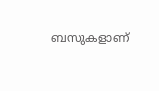ബസുകളാണ്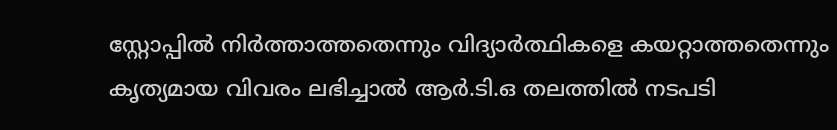സ്റ്റോപ്പില്‍ നിർത്താത്തതെന്നും വിദ്യാർത്ഥികളെ കയറ്റാത്തതെന്നും കൃത്യമായ വിവരം ലഭിച്ചാല്‍ ആർ.ടി.ഒ തലത്തില്‍ നടപടി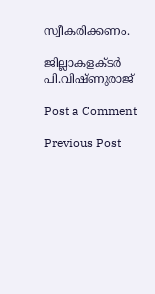സ്വീകരിക്കണം.

ജില്ലാകളക്ടർ പി.വിഷ്ണുരാജ്

Post a Comment

Previous Post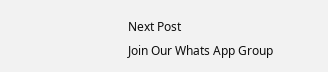Next Post
Join Our Whats App Group